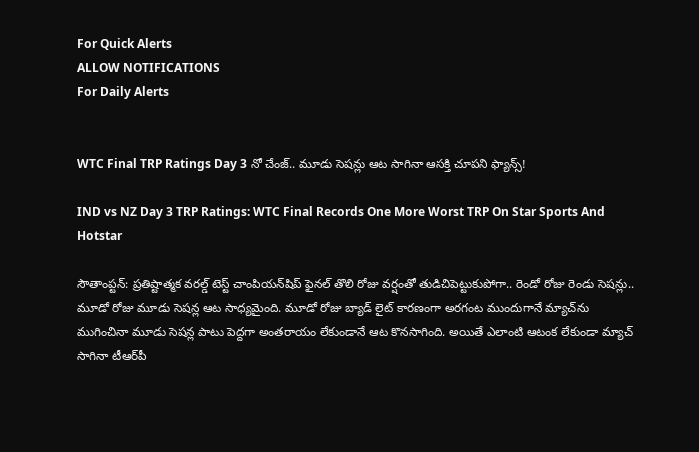For Quick Alerts
ALLOW NOTIFICATIONS
For Daily Alerts


WTC Final TRP Ratings Day 3 నో చేంజ్.. మూడు సెషన్లు ఆట సాగినా ఆసక్తి చూపని ఫ్యాన్స్!

IND vs NZ Day 3 TRP Ratings: WTC Final Records One More Worst TRP On Star Sports And Hotstar

సౌతాంప్టన్‌: ప్రతిష్టాత్మక వరల్డ్ టెస్ట్ చాంపియన్‌షిప్ ఫైనల్ తొలి రోజు వర్షంతో తుడిచిపెట్టుకుపోగా.. రెండో రోజు రెండు సెషన్లు.. మూడో రోజు మూడు సెషన్ల ఆట సాధ్యమైంది. మూడో రోజు బ్యాడ్ లైట్ కారణంగా అరగంట ముందుగానే మ్యాచ్‌ను ముగించినా మూడు సెషన్ల పాటు పెద్దగా అంతరాయం లేకుండానే ఆట కొనసాగింది. అయితే ఎలాంటి ఆటంక లేకుండా మ్యాచ్ సాగినా టీఆర్‌పీ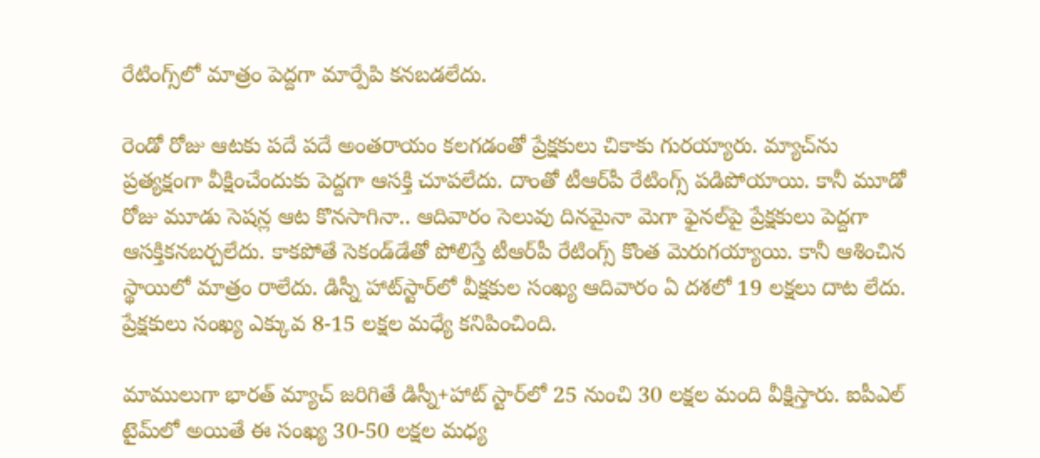రేటింగ్స్‌లో మాత్రం పెద్దగా మార్పేపి కనబడలేదు.

రెండో రోజు ఆటకు పదే పదే అంతరాయం కలగడంతో ప్రేక్షకులు చికాకు గురయ్యారు. మ్యాచ్‌ను ప్రత్యక్షంగా వీక్షించేందుకు పెద్దగా ఆసక్తి చూపలేదు. దాంతో టీఆర్‌పీ రేటింగ్స్ పడిపోయాయి. కానీ మూడో రోజు మూడు సెషన్ల ఆట కొనసాగినా.. ఆదివారం సెలువు దినమైనా మెగా ఫైనల్‌పై ప్రేక్షకులు పెద్దగా ఆసక్తికనబర్చలేదు. కాకపోతే సెకండ్‌డేతో పోలిస్తే టీఆర్‌పీ రేటింగ్స్ కొంత మెరుగయ్యాయి. కానీ ఆశించిన స్థాయిలో మాత్రం రాలేదు. డిస్నీ హాట్‌స్టార్‌లో వీక్షకుల సంఖ్య ఆదివారం ఏ దశలో 19 లక్షలు దాట లేదు. ప్రేక్షకులు సంఖ్య ఎక్కువ 8-15 లక్షల మధ్యే కనిపించింది.

మాములుగా భారత్ మ్యాచ్‌ జరిగితే డిస్నీ+హాట్ స్టార్‌లో 25 నుంచి 30 లక్షల మంది వీక్షిస్తారు. ఐపీఎల్ టైమ్‌లో అయితే ఈ సంఖ్య 30-50 లక్షల మధ్య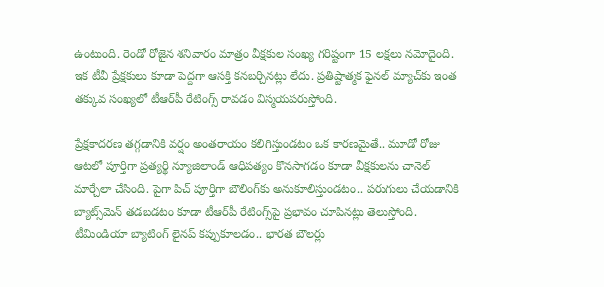ఉంటుంది. రెండో రోజైన శనివారం మాత్రం వీక్షకుల సంఖ్య గరిష్టంగా 15 లక్షలు నమోదైంది. ఇక టీవీ ప్రేక్షకులు కూడా పెద్దగా ఆసక్తి కనబర్చినట్లు లేదు. ప్రతిష్టాత్మక ఫైనల్ మ్యాచ్‌కు ఇంత తక్కువ సంఖ్యలో టీఆర్‌పీ రేటింగ్స్ రావడం విస్మయపరుస్తోంది.

ప్రేక్షకాదరణ తగ్గడానికి వర్షం అంతరాయం కలిగిస్తుండటం ఒక కారణమైతే.. మూడో రోజు ఆటలో పూర్తిగా ప్రత్యర్థి న్యూజిలాండ్ ఆధిపత్యం కొనసాగడం కూడా వీక్షకులను చానెల్ మార్చేలా చేసింది. పైగా పిచ్ పూర్తిగా బౌలింగ్‌కు అనుకూలిస్తుండటం.. పరుగులు చేయడానికి బ్యాట్స్‌మెన్ తడబడటం కూడా టీఆర్‌పీ రేటింగ్స్‌పై ప్రభావం చూపినట్లు తెలుస్తోంది. టీమిండియా బ్యాటింగ్ లైనప్ కప్పుకూలడం.. భారత బౌలర్లు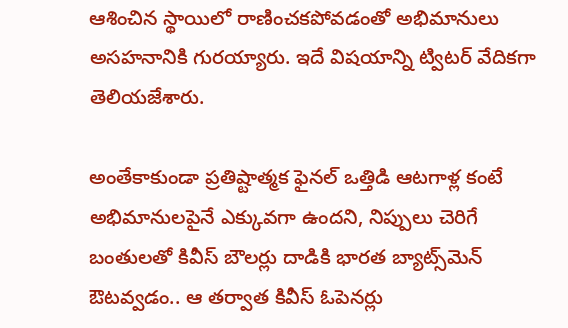ఆశించిన స్థాయిలో రాణించకపోవడంతో అభిమానులు అసహనానికి గురయ్యారు. ఇదే విషయాన్ని ట్విటర్ వేదికగా తెలియజేశారు.

అంతేకాకుండా ప్రతిష్టాత్మక ఫైనల్ ఒత్తిడి ఆటగాళ్ల కంటే అభిమానులపైనే ఎక్కువగా ఉందని, నిప్పులు చెరిగే బంతులతో కివీస్ బౌలర్లు దాడికి భారత బ్యాట్స్‌మెన్ ఔటవ్వడం.. ఆ తర్వాత కివీస్ ఓపెనర్లు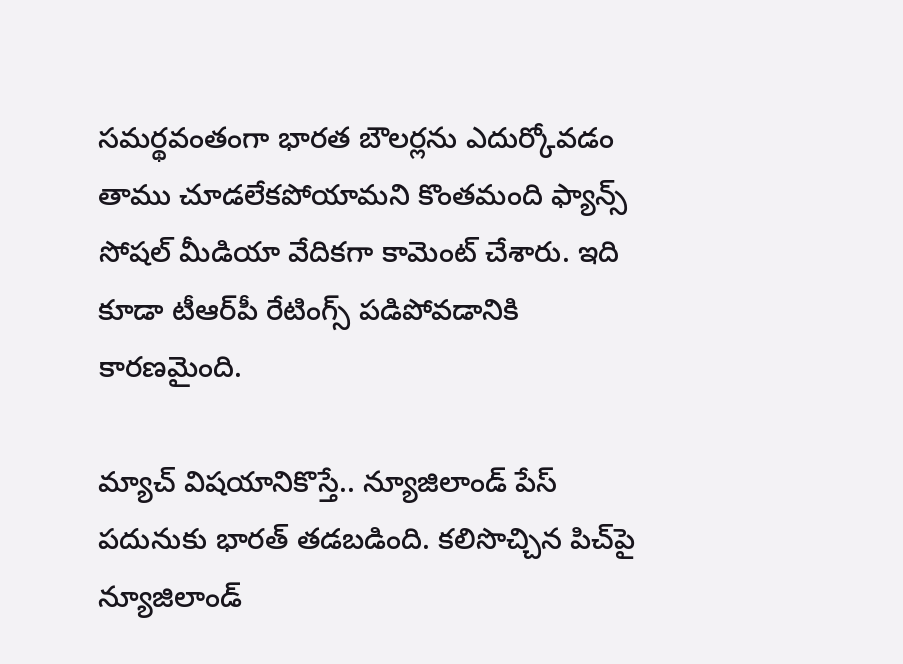సమర్థవంతంగా భారత బౌలర్లను ఎదుర్కోవడం తాము చూడలేకపోయామని కొంతమంది ఫ్యాన్స్ సోషల్ మీడియా వేదికగా కామెంట్ చేశారు. ఇది కూడా టీఆర్‌పీ రేటింగ్స్ పడిపోవడానికి కారణమైంది.

మ్యాచ్ విషయానికొస్తే.. న్యూజిలాండ్‌ పేస్‌ పదునుకు భారత్‌ తడబడింది. కలిసొచ్చిన పిచ్‌పై న్యూజిలాండ్‌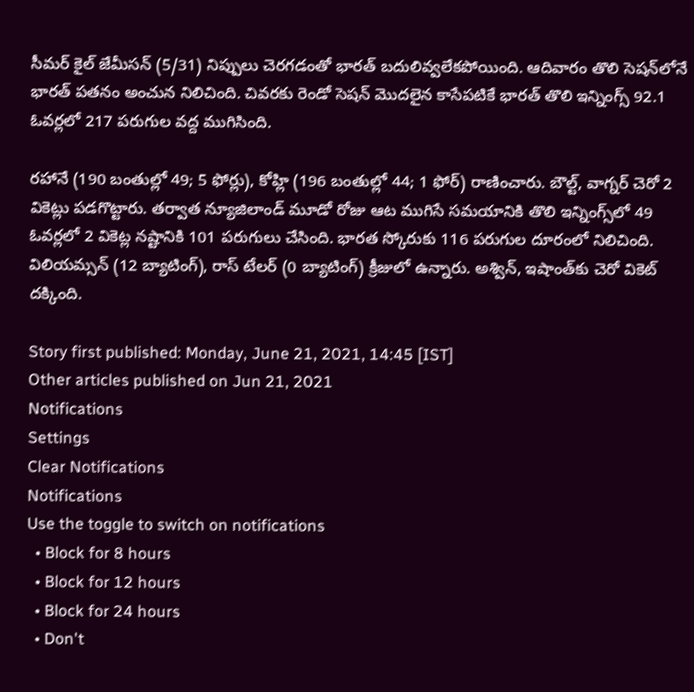సీమర్‌ కైల్‌ జేమీసన్‌ (5/31) నిప్పులు చెరగడంతో భారత్‌ బదులివ్వలేకపోయింది. ఆదివారం తొలి సెషన్‌లోనే భారత్‌ పతనం అంచున నిలిచింది. చివరకు రెండో సెషన్‌ మొదలైన కాసేపటికే భారత్‌ తొలి ఇన్నింగ్స్‌ 92.1 ఓవర్లలో 217 పరుగుల వద్ద ముగిసింది.

రహానే (190 బంతుల్లో 49; 5 ఫోర్లు), కోహ్లి (196 బంతుల్లో 44; 1 ఫోర్‌) రాణించారు. బౌల్ట్, వాగ్నర్‌ చెరో 2 వికెట్లు పడగొట్టారు. తర్వాత న్యూజిలాండ్‌ మూడో రోజు ఆట ముగిసే సమయానికి తొలి ఇన్నింగ్స్‌లో 49 ఓవర్లలో 2 వికెట్ల నష్టానికి 101 పరుగులు చేసింది. భారత స్కోరుకు 116 పరుగుల దూరంలో నిలిచింది. విలియమ్సన్‌ (12 బ్యాటింగ్‌), రాస్‌ టేలర్‌ (0 బ్యాటింగ్‌) క్రీజులో ఉన్నారు. అశ్విన్, ఇషాంత్‌కు చెరో వికెట్‌ దక్కింది.

Story first published: Monday, June 21, 2021, 14:45 [IST]
Other articles published on Jun 21, 2021
Notifications
Settings
Clear Notifications
Notifications
Use the toggle to switch on notifications
  • Block for 8 hours
  • Block for 12 hours
  • Block for 24 hours
  • Don't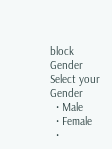block
Gender
Select your Gender
  • Male
  • Female
  •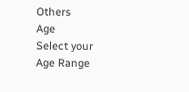Others
Age
Select your Age Range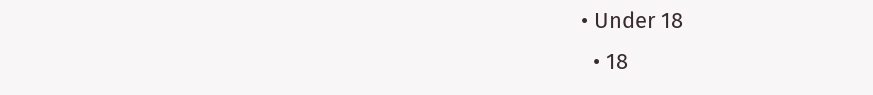• Under 18
  • 18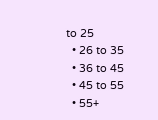to 25
  • 26 to 35
  • 36 to 45
  • 45 to 55
  • 55+